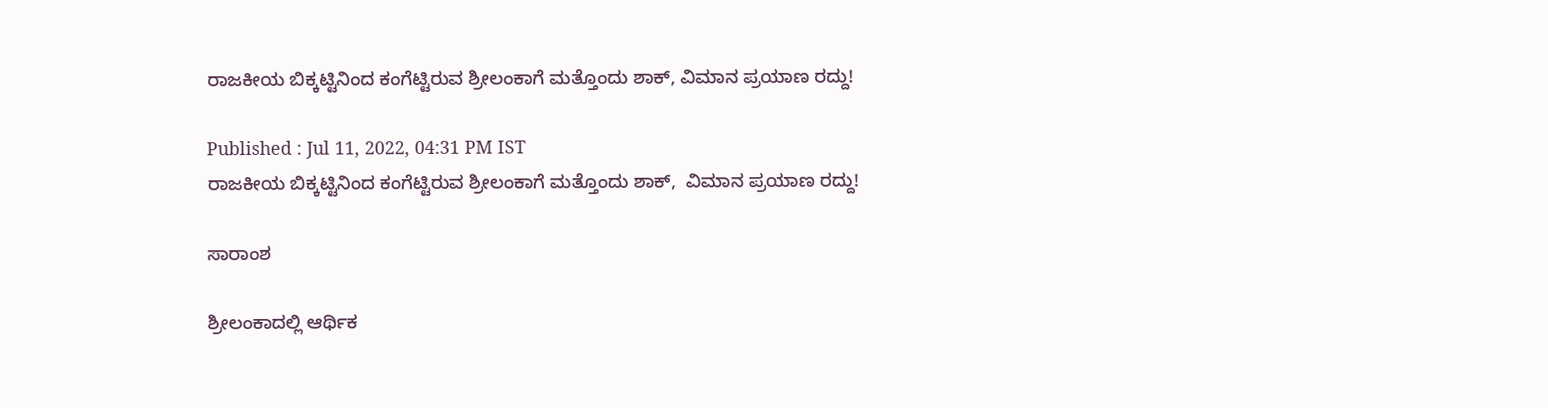ರಾಜಕೀಯ ಬಿಕ್ಕಟ್ಟಿನಿಂದ ಕಂಗೆಟ್ಟಿರುವ ಶ್ರೀಲಂಕಾಗೆ ಮತ್ತೊಂದು ಶಾಕ್, ವಿಮಾನ ಪ್ರಯಾಣ ರದ್ದು!

Published : Jul 11, 2022, 04:31 PM IST
ರಾಜಕೀಯ ಬಿಕ್ಕಟ್ಟಿನಿಂದ ಕಂಗೆಟ್ಟಿರುವ ಶ್ರೀಲಂಕಾಗೆ ಮತ್ತೊಂದು ಶಾಕ್,  ವಿಮಾನ ಪ್ರಯಾಣ ರದ್ದು!

ಸಾರಾಂಶ

ಶ್ರೀಲಂಕಾದಲ್ಲಿ ಆರ್ಥಿಕ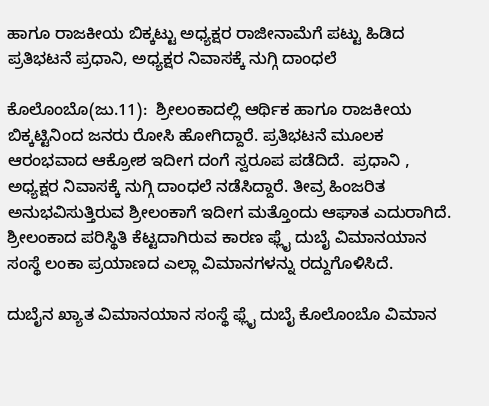ಹಾಗೂ ರಾಜಕೀಯ ಬಿಕ್ಕಟ್ಟು ಅಧ್ಯಕ್ಷರ ರಾಜೀನಾಮೆಗೆ ಪಟ್ಟು ಹಿಡಿದ ಪ್ರತಿಭಟನೆ ಪ್ರಧಾನಿ, ಅಧ್ಯಕ್ಷರ ನಿವಾಸಕ್ಕೆ ನುಗ್ಗಿ ದಾಂಧಲೆ

ಕೊಲೊಂಬೊ(ಜು.11):  ಶ್ರೀಲಂಕಾದಲ್ಲಿ ಆರ್ಥಿಕ ಹಾಗೂ ರಾಜಕೀಯ ಬಿಕ್ಕಟ್ಟಿನಿಂದ ಜನರು ರೋಸಿ ಹೋಗಿದ್ದಾರೆ. ಪ್ರತಿಭಟನೆ ಮೂಲಕ ಆರಂಭವಾದ ಆಕ್ರೋಶ ಇದೀಗ ದಂಗೆ ಸ್ವರೂಪ ಪಡೆದಿದೆ.  ಪ್ರಧಾನಿ , ಅಧ್ಯಕ್ಷರ ನಿವಾಸಕ್ಕೆ ನುಗ್ಗಿ ದಾಂಧಲೆ ನಡೆಸಿದ್ದಾರೆ. ತೀವ್ರ ಹಿಂಜರಿತ ಅನುಭವಿಸುತ್ತಿರುವ ಶ್ರೀಲಂಕಾಗೆ ಇದೀಗ ಮತ್ತೊಂದು ಆಘಾತ ಎದುರಾಗಿದೆ.  ಶ್ರೀಲಂಕಾದ ಪರಿಸ್ಥಿತಿ ಕೆಟ್ಟದಾಗಿರುವ ಕಾರಣ ಫ್ಲೈ ದುಬೈ ವಿಮಾನಯಾನ ಸಂಸ್ಥೆ ಲಂಕಾ ಪ್ರಯಾಣದ ಎಲ್ಲಾ ವಿಮಾನಗಳನ್ನು ರದ್ದುಗೊಳಿಸಿದೆ.

ದುಬೈನ ಖ್ಯಾತ ವಿಮಾನಯಾನ ಸಂಸ್ಥೆ ಫ್ಲೈ ದುಬೈ ಕೊಲೊಂಬೊ ವಿಮಾನ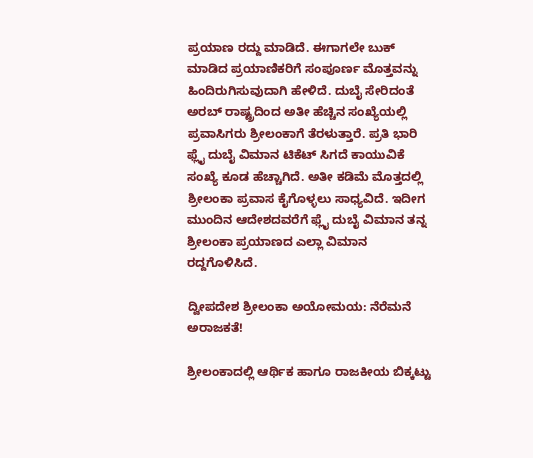ಪ್ರಯಾಣ ರದ್ದು ಮಾಡಿದೆ. ಈಗಾಗಲೇ ಬುಕ್ ಮಾಡಿದ ಪ್ರಯಾಣಿಕರಿಗೆ ಸಂಪೂರ್ಣ ಮೊತ್ತವನ್ನು ಹಿಂದಿರುಗಿಸುವುದಾಗಿ ಹೇಳಿದೆ. ದುಬೈ ಸೇರಿದಂತೆ ಅರಬ್ ರಾಷ್ಟ್ರದಿಂದ ಅತೀ ಹೆಚ್ಚಿನ ಸಂಖ್ಯೆಯಲ್ಲಿ ಪ್ರವಾಸಿಗರು ಶ್ರೀಲಂಕಾಗೆ ತೆರಳುತ್ತಾರೆ. ಪ್ರತಿ ಭಾರಿ ಫ್ಲೈ ದುಬೈ ವಿಮಾನ ಟಿಕೆಟ್ ಸಿಗದೆ ಕಾಯುವಿಕೆ ಸಂಖ್ಯೆ ಕೂಡ ಹೆಚ್ಚಾಗಿದೆ. ಅತೀ ಕಡಿಮೆ ಮೊತ್ತದಲ್ಲಿ ಶ್ರೀಲಂಕಾ ಪ್ರವಾಸ ಕೈಗೊಳ್ಳಲು ಸಾಧ್ಯವಿದೆ. ಇದೀಗ ಮುಂದಿನ ಆದೇಶದವರೆಗೆ ಫ್ಲೈ ದುಬೈ ವಿಮಾನ ತನ್ನ ಶ್ರೀಲಂಕಾ ಪ್ರಯಾಣದ ಎಲ್ಲಾ ವಿಮಾನ ರದ್ದಗೊಳಿಸಿದೆ.

ದ್ವೀಪದೇಶ ಶ್ರೀಲಂಕಾ ಅಯೋಮಯ: ನೆರೆಮನೆ ಅರಾಜಕತೆ!

ಶ್ರೀಲಂಕಾದಲ್ಲಿ ಆರ್ಥಿಕ ಹಾಗೂ ರಾಜಕೀಯ ಬಿಕ್ಕಟ್ಟು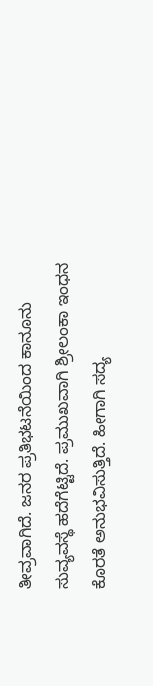ತೀವ್ರವಾಗಿದೆ. ಜನರ ಪ್ರತಿಭಟನೆಯಿಂದ ಕಾನೂನು ಸುವ್ಯವಸ್ಥೆ ಹದೆಗೆಟ್ಟಿದೆ. ಪ್ರಮುಖವಾಗಿ ಶ್ರೀಲಂಕಾ ಇಂಧನ ಕೊರತೆ ಅನುಭವಿಸುತ್ತಿದೆ. ಹೀಗಾಗಿ ಸದ್ಯ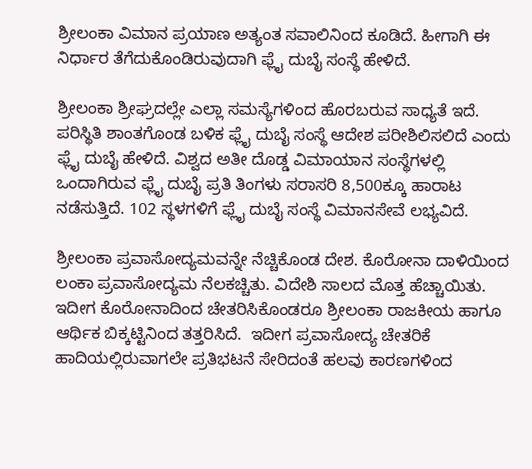ಶ್ರೀಲಂಕಾ ವಿಮಾನ ಪ್ರಯಾಣ ಅತ್ಯಂತ ಸವಾಲಿನಿಂದ ಕೂಡಿದೆ. ಹೀಗಾಗಿ ಈ ನಿರ್ಧಾರ ತೆಗೆದುಕೊಂಡಿರುವುದಾಗಿ ಫ್ಲೈ ದುಬೈ ಸಂಸ್ಥೆ ಹೇಳಿದೆ.

ಶ್ರೀಲಂಕಾ ಶ್ರೀಘ್ರದಲ್ಲೇ ಎಲ್ಲಾ ಸಮಸ್ಯೆಗಳಿಂದ ಹೊರಬರುವ ಸಾಧ್ಯತೆ ಇದೆ.  ಪರಿಸ್ಥಿತಿ ಶಾಂತಗೊಂಡ ಬಳಿಕ ಫ್ಲೈ ದುಬೈ ಸಂಸ್ಥೆ ಆದೇಶ ಪರೀಶಿಲಿಸಲಿದೆ ಎಂದು ಫ್ಲೈ ದುಬೈ ಹೇಳಿದೆ. ವಿಶ್ವದ ಅತೀ ದೊಡ್ಡ ವಿಮಾಯಾನ ಸಂಸ್ಥೆಗಳಲ್ಲಿ ಒಂದಾಗಿರುವ ಫ್ಲೈ ದುಬೈ ಪ್ರತಿ ತಿಂಗಳು ಸರಾಸರಿ 8,500ಕ್ಕೂ ಹಾರಾಟ ನಡೆಸುತ್ತಿದೆ. 102 ಸ್ಥಳಗಳಿಗೆ ಫ್ಲೈ ದುಬೈ ಸಂಸ್ಥೆ ವಿಮಾನಸೇವೆ ಲಭ್ಯವಿದೆ.

ಶ್ರೀಲಂಕಾ ಪ್ರವಾಸೋದ್ಯಮವನ್ನೇ ನೆಚ್ಚಿಕೊಂಡ ದೇಶ. ಕೊರೋನಾ ದಾಳಿಯಿಂದ ಲಂಕಾ ಪ್ರವಾಸೋದ್ಯಮ ನೆಲಕಚ್ಚಿತು. ವಿದೇಶಿ ಸಾಲದ ಮೊತ್ತ ಹೆಚ್ಚಾಯಿತು. ಇದೀಗ ಕೊರೋನಾದಿಂದ ಚೇತರಿಸಿಕೊಂಡರೂ ಶ್ರೀಲಂಕಾ ರಾಜಕೀಯ ಹಾಗೂ ಆರ್ಥಿಕ ಬಿಕ್ಕಟ್ಟಿನಿಂದ ತತ್ತರಿಸಿದೆ.  ಇದೀಗ ಪ್ರವಾಸೋದ್ಯ ಚೇತರಿಕೆ ಹಾದಿಯಲ್ಲಿರುವಾಗಲೇ ಪ್ರತಿಭಟನೆ ಸೇರಿದಂತೆ ಹಲವು ಕಾರಣಗಳಿಂದ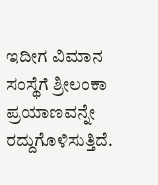ಇದೀಗ ವಿಮಾನ ಸಂಸ್ಥೆಗೆ ಶ್ರೀಲಂಕಾ ಪ್ರಯಾಣವನ್ನೇ ರದ್ದುಗೊಳಿಸುತ್ತಿದೆ.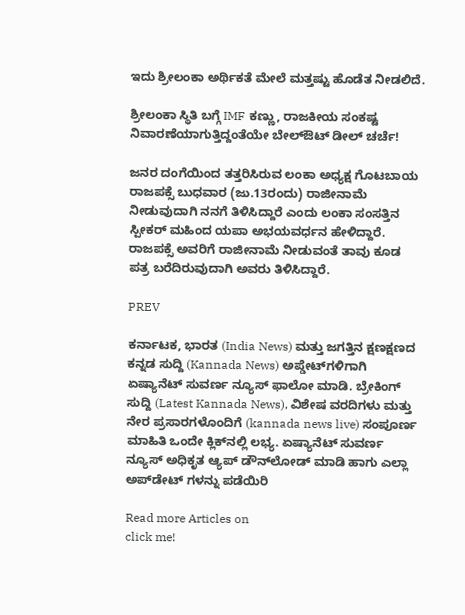ಇದು ಶ್ರೀಲಂಕಾ ಅರ್ಥಿಕತೆ ಮೇಲೆ ಮತ್ತಷ್ಟು ಹೊಡೆತ ನೀಡಲಿದೆ.

ಶ್ರೀಲಂಕಾ ಸ್ಥಿತಿ ಬಗ್ಗೆ IMF ಕಣ್ಣು, ರಾಜಕೀಯ ಸಂಕಷ್ಟ ನಿವಾರಣೆಯಾಗುತ್ತಿದ್ದಂತೆಯೇ ಬೇಲ್‌ಔಟ್‌ ಡೀಲ್‌ ಚರ್ಚೆ!

ಜನರ ದಂಗೆಯಿಂದ ತತ್ತರಿಸಿರುವ ಲಂಕಾ ಅಧ್ಯಕ್ಷ ಗೊಟಬಾಯ ರಾಜಪಕ್ಸೆ ಬುಧವಾರ (ಜು.13ರಂದು) ರಾಜೀನಾಮೆ ನೀಡುವುದಾಗಿ ನನಗೆ ತಿಳಿಸಿದ್ದಾರೆ ಎಂದು ಲಂಕಾ ಸಂಸತ್ತಿನ ಸ್ಪೀಕರ್‌ ಮಹಿಂದ ಯಪಾ ಅಭಯವರ್ಧನ ಹೇಳಿದ್ದಾರೆ. ರಾಜಪಕ್ಸೆ ಅವರಿಗೆ ರಾಜೀನಾಮೆ ನೀಡುವಂತೆ ತಾವು ಕೂಡ ಪತ್ರ ಬರೆದಿರುವುದಾಗಿ ಅವರು ತಿಳಿಸಿದ್ದಾರೆ.

PREV

ಕರ್ನಾಟಕ, ಭಾರತ (India News) ಮತ್ತು ಜಗತ್ತಿನ ಕ್ಷಣಕ್ಷಣದ ಕನ್ನಡ ಸುದ್ದಿ (Kannada News) ಅಪ್ಡೇಟ್‌ಗಳಿಗಾಗಿ ಏಷ್ಯಾನೆಟ್ ಸುವರ್ಣ ನ್ಯೂಸ್‌ ಫಾಲೋ ಮಾಡಿ. ಬ್ರೇಕಿಂಗ್ ಸುದ್ದಿ (Latest Kannada News), ವಿಶೇಷ ವರದಿಗಳು ಮತ್ತು ನೇರ ಪ್ರಸಾರಗಳೊಂದಿಗೆ (kannada news live) ಸಂಪೂರ್ಣ ಮಾಹಿತಿ ಒಂದೇ ಕ್ಲಿಕ್‌ನಲ್ಲಿ ಲಭ್ಯ. ಏಷ್ಯಾನೆಟ್ ಸುವರ್ಣ ನ್ಯೂಸ್ ಅಧಿಕೃತ ಆ್ಯಪ್ ಡೌನ್‌ಲೋಡ್ ಮಾಡಿ ಹಾಗು ಎಲ್ಲಾ ಅಪ್‌ಡೇಟ್ ಗಳನ್ನು ಪಡೆಯಿರಿ

Read more Articles on
click me!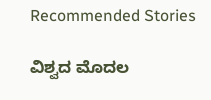Recommended Stories

ವಿಶ್ವದ ಮೊದಲ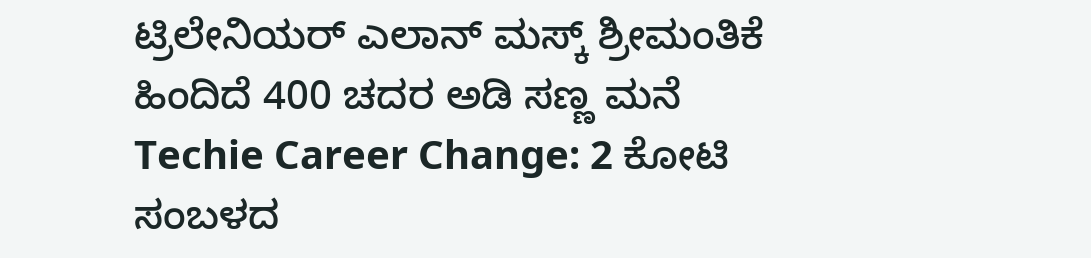ಟ್ರಿಲೇನಿಯರ್ ಎಲಾನ್ ಮಸ್ಕ್ ಶ್ರೀಮಂತಿಕೆ ಹಿಂದಿದೆ 400 ಚದರ ಅಡಿ ಸಣ್ಣ ಮನೆ
Techie Career Change: 2 ಕೋಟಿ ಸಂಬಳದ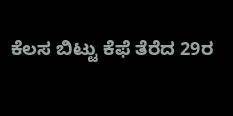ಕೆಲಸ ಬಿಟ್ಟು ಕೆಫೆ ತೆರೆದ 29ರ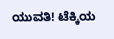ಯುವತಿ! ಟೆಕ್ಕಿಯ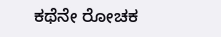ಕಥೆನೇ ರೋಚಕ